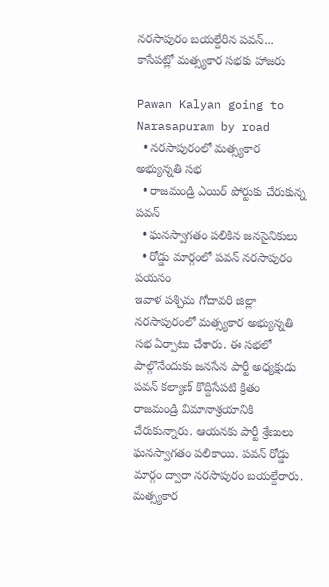నరసాపురం బయల్దేరిన పవన్... కాసేపట్లో మత్స్యకార సభకు హాజరు

Pawan Kalyan going to Narasapuram by road
  • నరసాపురంలో మత్స్యకార అభ్యున్నతి సభ
  • రాజమండ్రి ఎయిర్ పోర్టుకు చేరుకున్న పవన్
  • ఘనస్వాగతం పలికిన జనసైనికులు
  • రోడ్డు మార్గంలో పవన్ నరసాపురం పయనం
ఇవాళ పశ్చిమ గోదావరి జిల్లా నరసాపురంలో మత్స్యకార అభ్యున్నతి సభ ఏర్పాటు చేశారు. ఈ సభలో పాల్గొనేందుకు జనసేన పార్టీ అధ్యక్షుడు పవన్ కల్యాణ్ కొద్దిసేపటి క్రితం రాజమండ్రి విమానాశ్రయానికి చేరుకున్నారు. ఆయనకు పార్టీ శ్రేణులు ఘనస్వాగతం పలికాయి. పవన్ రోడ్డు మార్గం ద్వారా నరసాపురం బయల్దేరారు. మత్స్యకార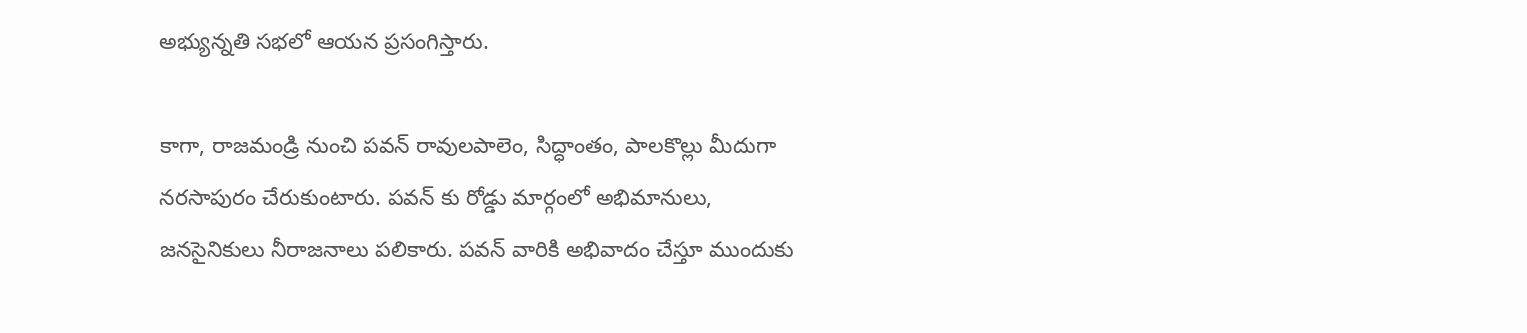అభ్యున్నతి సభలో ఆయన ప్రసంగిస్తారు.

కాగా, రాజమండ్రి నుంచి పవన్ రావులపాలెం, సిద్ధాంతం, పాలకొల్లు మీదుగా నరసాపురం చేరుకుంటారు. పవన్ కు రోడ్డు మార్గంలో అభిమానులు, జనసైనికులు నీరాజనాలు పలికారు. పవన్ వారికి అభివాదం చేస్తూ ముందుకు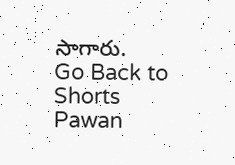సాగారు.
Go Back to Shorts
Pawan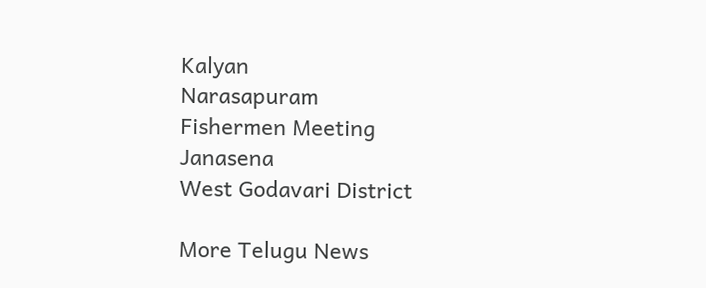Kalyan
Narasapuram
Fishermen Meeting
Janasena
West Godavari District

More Telugu News